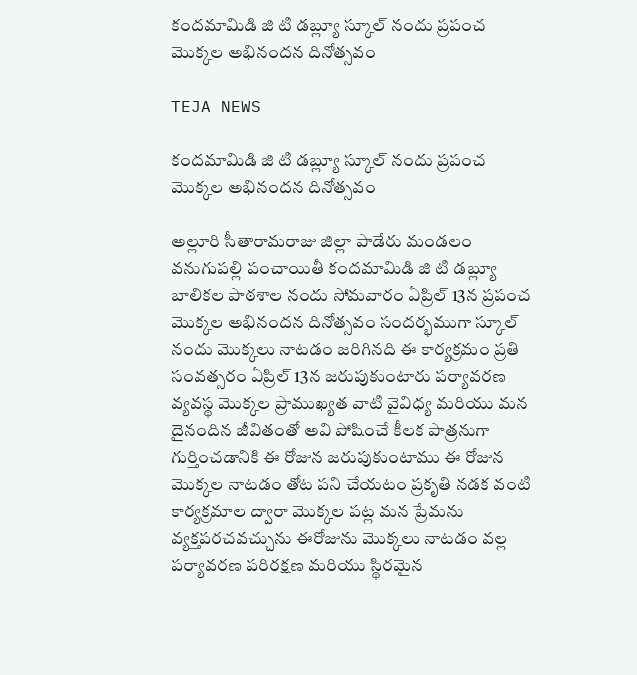కందమామిడి జి టి డబ్ల్యూ స్కూల్ నందు ప్రపంచ మొక్కల అభినందన దినోత్సవం

TEJA NEWS

కందమామిడి జి టి డబ్ల్యూ స్కూల్ నందు ప్రపంచ మొక్కల అభినందన దినోత్సవం

అల్లూరి సీతారామరాజు జిల్లా పాడేరు మండలం వనుగుపల్లి పంచాయితీ కందమామిడి జి టి డబ్ల్యూ బాలికల పాఠశాల నందు సోమవారం ఏప్రిల్ 13న ప్రపంచ మొక్కల అభినందన దినోత్సవం సందర్భముగా స్కూల్ నందు మొక్కలు నాటడం జరిగినది ఈ కార్యక్రమం ప్రతి సంవత్సరం ఏప్రిల్ 13న జరుపుకుంటారు పర్యావరణ వ్యవస్థ మొక్కల ప్రాముఖ్యత వాటి వైవిధ్య మరియు మన దైనందిన జీవితంతో అవి పోషించే కీలక పాత్రనుగా గుర్తించడానికి ఈ రోజున జరుపుకుంటాము ఈ రోజున మొక్కల నాటడం తోట పని చేయటం ప్రకృతి నడక వంటి కార్యక్రమాల ద్వారా మొక్కల పట్ల మన ప్రేమను వ్యక్తపరచవచ్చును ఈరోజును మొక్కలు నాటడం వల్ల పర్యావరణ పరిరక్షణ మరియు స్థిరమైన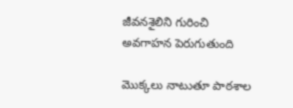జీవనశైలిని గురించి అవగాహన పెరుగుతుంది

మొక్కలు నాటుతూ పాఠశాల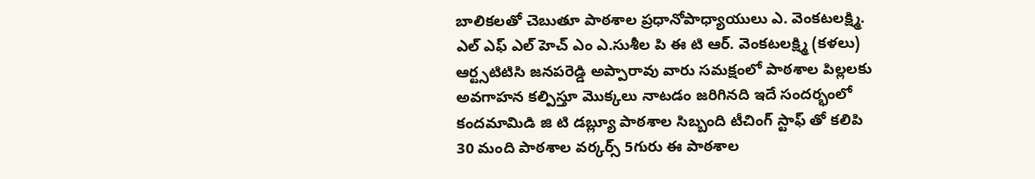బాలికలతో చెబుతూ పాఠశాల ప్రధానోపాధ్యాయులు ఎ. వెంకటలక్ష్మి. ఎల్ ఎఫ్ ఎల్ హెచ్ ఎం ఎ.సుశీల పి ఈ టి ఆర్. వెంకటలక్ష్మి (కళలు) ఆర్ట్సటిటిసి జనపరెడ్డి అప్పారావు వారు సమక్షంలో పాఠశాల పిల్లలకు అవగాహన కల్పిస్తూ మొక్కలు నాటడం జరిగినది ఇదే సందర్భంలో కందమామిడి జి టి డబ్ల్యూ పాఠశాల సిబ్బంది టీచింగ్ స్టాఫ్ తో కలిపి 30 మంది పాఠశాల వర్కర్స్ 5గురు ఈ పాఠశాల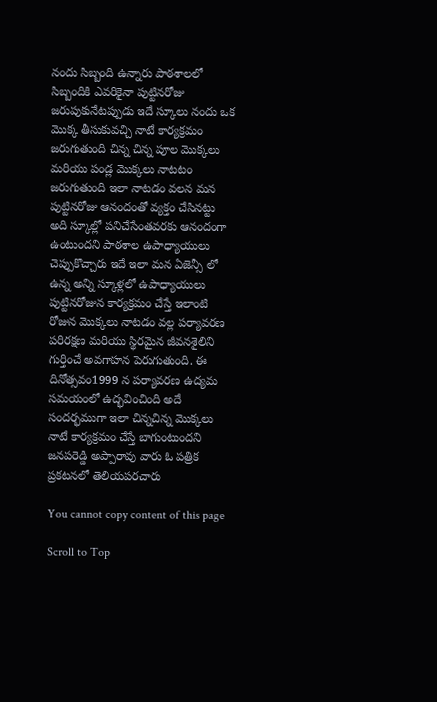నందు సిబ్బంది ఉన్నారు పాఠశాలలో సిబ్బందికి ఎవరికైనా పుట్టినరోజు జరుపుకునేటప్పుడు ఇదే స్కూలు నందు ఒక మొక్క తీసుకువచ్చి నాటే కార్యక్రమం జరుగుతుంది చిన్న చిన్న పూల మొక్కలు మరియు పండ్ల మొక్కలు నాటటం జరుగుతుంది ఇలా నాటడం వలన మన పుట్టినరోజు ఆనందంతో వ్యక్తం చేసినట్టు అది స్కూల్లో పనిచేసేంతవరకు ఆనందంగా ఉంటుందని పాఠశాల ఉపాధ్యాయులు చెప్పుకొచ్చారు ఇదే ఇలా మన ఏజెన్సీ లో ఉన్న అన్ని స్కూళ్లలో ఉపాధ్యాయులు పుట్టినరోజున కార్యక్రమం చేస్తే ఇలాంటి రోజున మొక్కలు నాటడం వల్ల పర్యావరణ పరిరక్షణ మరియు స్థిరమైన జీవనశైలిని గుర్తించే అవగాహన పెరుగుతుంది. ఈ దినోత్సవం1999 న పర్యావరణ ఉద్యమ సమయంలో ఉద్భవించింది అదే సందర్భముగా ఇలా చిన్నచిన్న మొక్కలు నాటే కార్యక్రమం చేస్తే బాగుంటుందని జనపరెడ్డి అప్పారావు వారు ఓ పత్రిక ప్రకటనలో తెలియపరచారు

You cannot copy content of this page

Scroll to Top